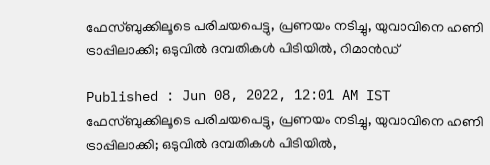ഫേസ്ബുക്കിലൂടെ പരിചയപെട്ടു, പ്രണയം നടിച്ചു, യുവാവിനെ ഹണി ട്രാപ്പിലാക്കി; ഒടുവിൽ ദമ്പതികൾ പിടിയിൽ, റിമാൻഡ്

Published : Jun 08, 2022, 12:01 AM IST
ഫേസ്ബുക്കിലൂടെ പരിചയപെട്ടു, പ്രണയം നടിച്ചു, യുവാവിനെ ഹണി ട്രാപ്പിലാക്കി; ഒടുവിൽ ദമ്പതികൾ പിടിയിൽ,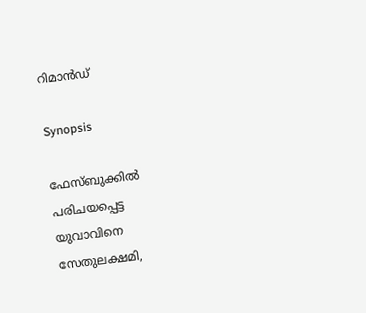റിമാൻഡ്

Synopsis

ഫേസ്ബുക്കിൽ പരിചയപ്പെട്ട യുവാവിനെ സേതുലക്ഷമി,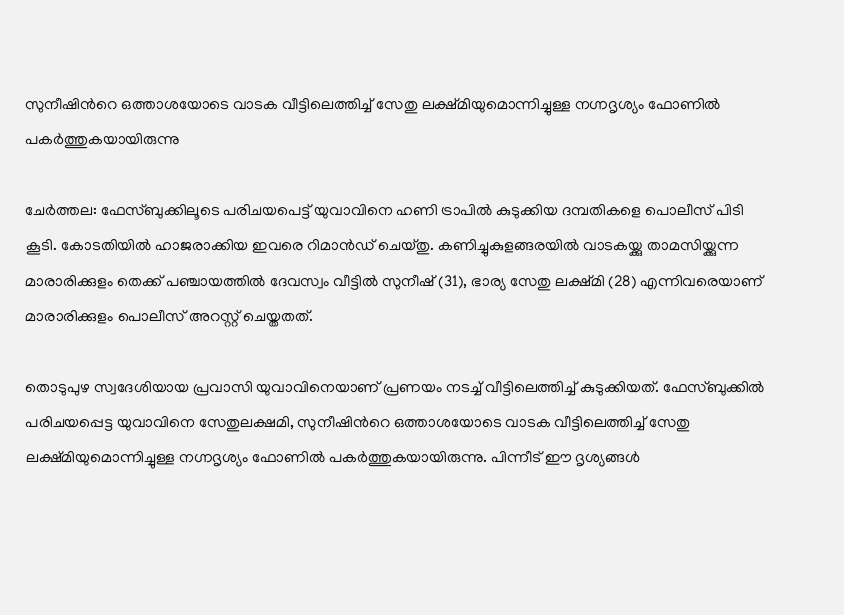സുനീഷിന്‍റെ ഒത്താശയോടെ വാടക വീട്ടിലെത്തിച്ച് സേതു ലക്ഷ്മിയുമൊന്നിച്ചുള്ള നഗ്നദൃശ്യം ഫോണിൽ പകർത്തുകയായിരുന്നു

ചേർത്തല: ഫേസ്ബുക്കിലൂടെ പരിചയപെട്ട് യുവാവിനെ ഹണി ട്രാപിൽ കുടുക്കിയ ദമ്പതികളെ പൊലീസ് പിടി കൂടി. കോടതിയിൽ ഹാജരാക്കിയ ഇവരെ റിമാൻഡ് ചെയ്തു. കണിച്ചുകുളങ്ങരയിൽ വാടകയ്ക്കു താമസിയ്ക്കുന്ന മാരാരിക്കുളം തെക്ക് പഞ്ചായത്തിൽ ദേവസ്വം വീട്ടിൽ സുനീഷ് (31), ഭാര്യ സേതു ലക്ഷ്മി (28) എന്നിവരെയാണ് മാരാരിക്കുളം പൊലീസ് അറസ്റ്റ് ചെയ്തതത്.

തൊടുപുഴ സ്വദേശിയായ പ്രവാസി യുവാവിനെയാണ് പ്രണയം നടച്ച് വീട്ടിലെത്തിച്ച് കുടുക്കിയത്. ഫേസ്ബുക്കിൽ പരിചയപ്പെട്ട യുവാവിനെ സേതുലക്ഷമി, സുനീഷിന്‍റെ ഒത്താശയോടെ വാടക വീട്ടിലെത്തിച്ച് സേതു ലക്ഷ്മിയുമൊന്നിച്ചുള്ള നഗ്നദൃശ്യം ഫോണിൽ പകർത്തുകയായിരുന്നു. പിന്നീട് ഈ ദൃശ്യങ്ങൾ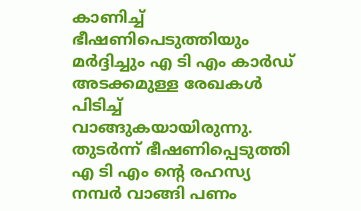കാണിച്ച് ഭീഷണിപെടുത്തിയും മർദ്ദിച്ചും എ ടി എം കാർഡ് അടക്കമുള്ള രേഖകൾ പിടിച്ച് വാങ്ങുകയായിരുന്നു. തുടർന്ന് ഭീഷണിപ്പെടുത്തി എ ടി എം ന്‍റെ രഹസ്യ നമ്പർ വാങ്ങി പണം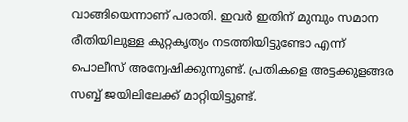വാങ്ങിയെന്നാണ് പരാതി. ഇവർ ഇതിന് മുമ്പും സമാന രീതിയിലുള്ള കുറ്റകൃത്യം നടത്തിയിട്ടുണ്ടോ എന്ന് പൊലീസ് അന്വേഷിക്കുന്നുണ്ട്. പ്രതികളെ അട്ടക്കുളങ്ങര സബ്ബ് ജയിലിലേക്ക് മാറ്റിയിട്ടുണ്ട്.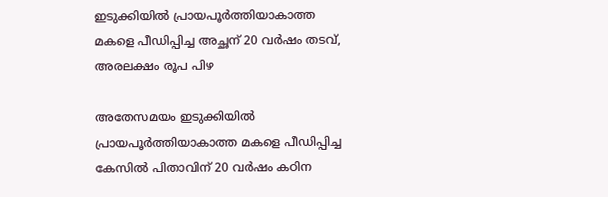ഇടുക്കിയിൽ പ്രായപൂർത്തിയാകാത്ത മകളെ പീഡിപ്പിച്ച അച്ഛന് 20 വർഷം തടവ്, അരലക്ഷം രൂപ പിഴ

അതേസമയം ഇടുക്കിയിൽ പ്രായപൂർത്തിയാകാത്ത മകളെ പീഡിപ്പിച്ച കേസിൽ പിതാവിന് 20 വർഷം കഠിന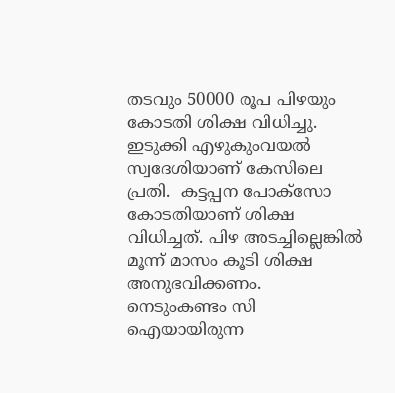തടവും 50000 രൂപ പിഴയും കോടതി ശിക്ഷ വിധിച്ചു. ഇടുക്കി എഴുകുംവയൽ സ്വദേശിയാണ് കേസിലെ പ്രതി.  കട്ടപ്പന പോക്സോ കോടതിയാണ് ശിക്ഷ വിധിച്ചത്. പിഴ അടച്ചില്ലെങ്കിൽ മൂന്ന് മാസം കൂടി ശിക്ഷ അനുഭവിക്കണം. നെടുംകണ്ടം സി ഐയായിരുന്ന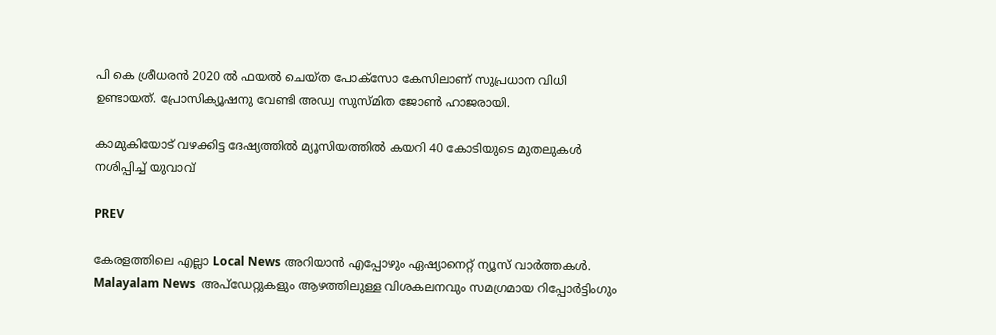പി കെ ശ്രീധരൻ 2020 ൽ ഫയൽ ചെയ്ത പോക്സോ കേസിലാണ് സുപ്രധാന വിധി ഉണ്ടായത്. പ്രോസിക്യൂഷനു വേണ്ടി അഡ്വ സുസ്മിത ജോൺ ഹാജരായി.

കാമുകിയോട് വഴക്കിട്ട ദേഷ്യത്തില്‍ മ്യൂസിയത്തില്‍ കയറി 40 കോടിയുടെ മുതലുകള്‍ നശിപ്പിച്ച് യുവാവ്

PREV

കേരളത്തിലെ എല്ലാ Local News അറിയാൻ എപ്പോഴും ഏഷ്യാനെറ്റ് ന്യൂസ് വാർത്തകൾ. Malayalam News  അപ്‌ഡേറ്റുകളും ആഴത്തിലുള്ള വിശകലനവും സമഗ്രമായ റിപ്പോർട്ടിംഗും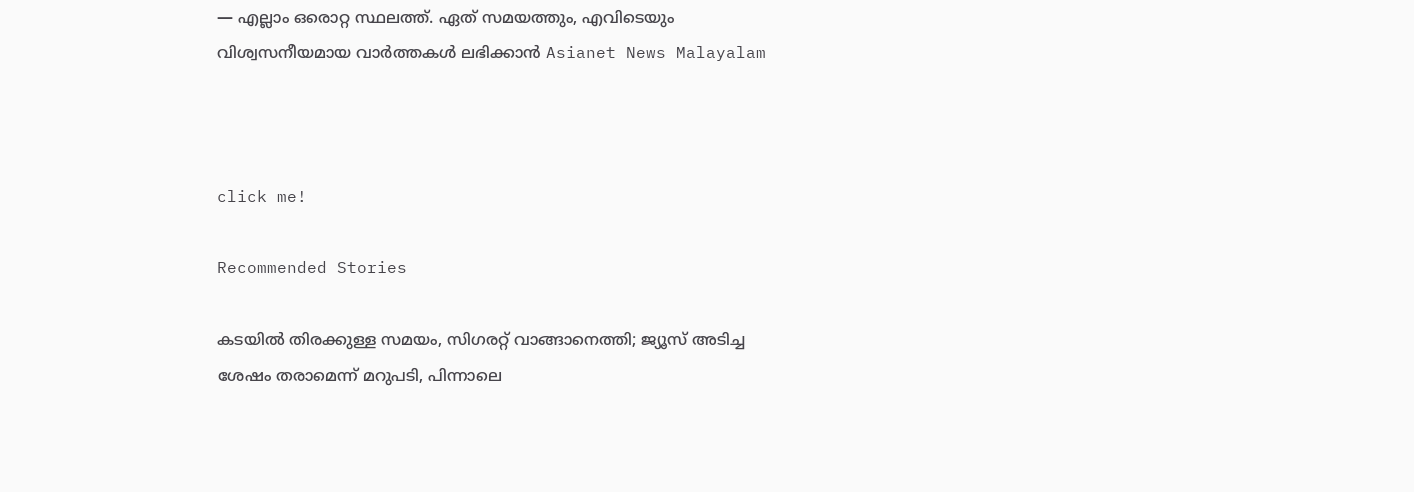— എല്ലാം ഒരൊറ്റ സ്ഥലത്ത്. ഏത് സമയത്തും, എവിടെയും വിശ്വസനീയമായ വാർത്തകൾ ലഭിക്കാൻ Asianet News Malayalam



click me!

Recommended Stories

കടയിൽ തിരക്കുള്ള സമയം, സിഗരറ്റ് വാങ്ങാനെത്തി; ജ്യൂസ് അടിച്ച ശേഷം തരാമെന്ന് മറുപടി, പിന്നാലെ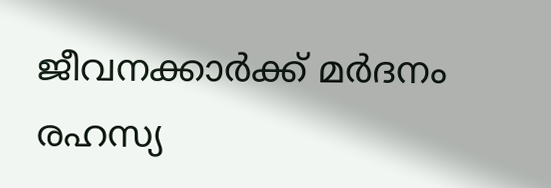ജീവനക്കാർക്ക് മർദനം
രഹസ്യ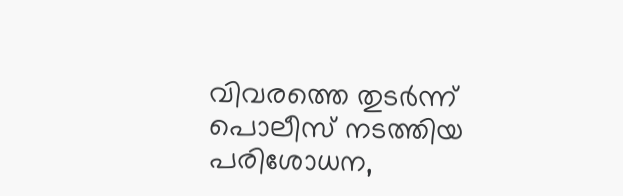വിവരത്തെ തുടർന്ന് പൊലീസ് നടത്തിയ പരിശോധന,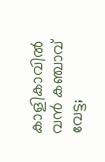കാളികാവിൽ വൻ കഞ്ചാവ് വേട്ട;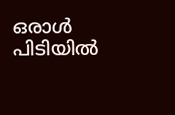ഒരാൾ പിടിയിൽ